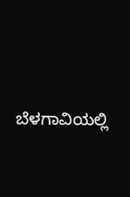ಬೆಳಗಾವಿಯಲ್ಲಿ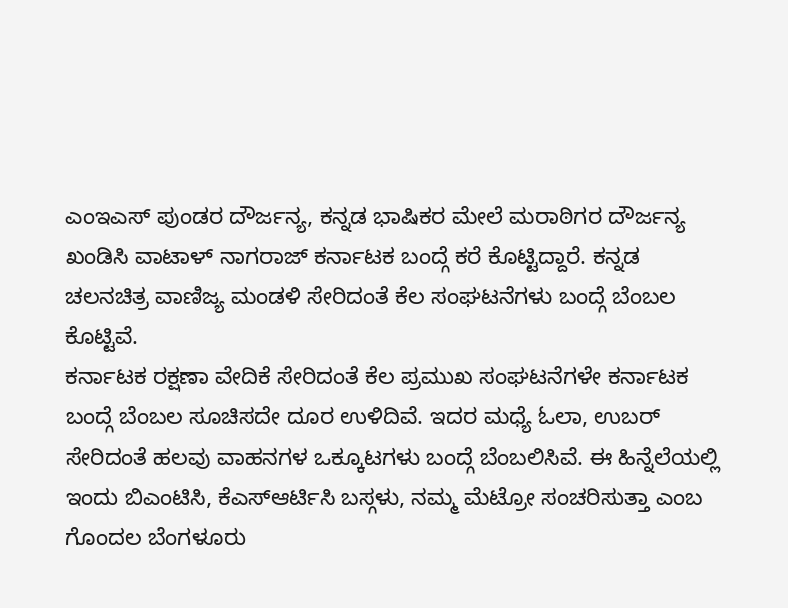ಎಂಇಎಸ್ ಪುಂಡರ ದೌರ್ಜನ್ಯ, ಕನ್ನಡ ಭಾಷಿಕರ ಮೇಲೆ ಮರಾಠಿಗರ ದೌರ್ಜನ್ಯ ಖಂಡಿಸಿ ವಾಟಾಳ್ ನಾಗರಾಜ್ ಕರ್ನಾಟಕ ಬಂದ್ಗೆ ಕರೆ ಕೊಟ್ಟಿದ್ದಾರೆ. ಕನ್ನಡ ಚಲನಚಿತ್ರ ವಾಣಿಜ್ಯ ಮಂಡಳಿ ಸೇರಿದಂತೆ ಕೆಲ ಸಂಘಟನೆಗಳು ಬಂದ್ಗೆ ಬೆಂಬಲ ಕೊಟ್ಟಿವೆ.
ಕರ್ನಾಟಕ ರಕ್ಷಣಾ ವೇದಿಕೆ ಸೇರಿದಂತೆ ಕೆಲ ಪ್ರಮುಖ ಸಂಘಟನೆಗಳೇ ಕರ್ನಾಟಕ ಬಂದ್ಗೆ ಬೆಂಬಲ ಸೂಚಿಸದೇ ದೂರ ಉಳಿದಿವೆ. ಇದರ ಮಧ್ಯೆ ಓಲಾ, ಉಬರ್ ಸೇರಿದಂತೆ ಹಲವು ವಾಹನಗಳ ಒಕ್ಕೂಟಗಳು ಬಂದ್ಗೆ ಬೆಂಬಲಿಸಿವೆ. ಈ ಹಿನ್ನೆಲೆಯಲ್ಲಿ ಇಂದು ಬಿಎಂಟಿಸಿ, ಕೆಎಸ್ಆರ್ಟಿಸಿ ಬಸ್ಗಳು, ನಮ್ಮ ಮೆಟ್ರೋ ಸಂಚರಿಸುತ್ತಾ ಎಂಬ ಗೊಂದಲ ಬೆಂಗಳೂರು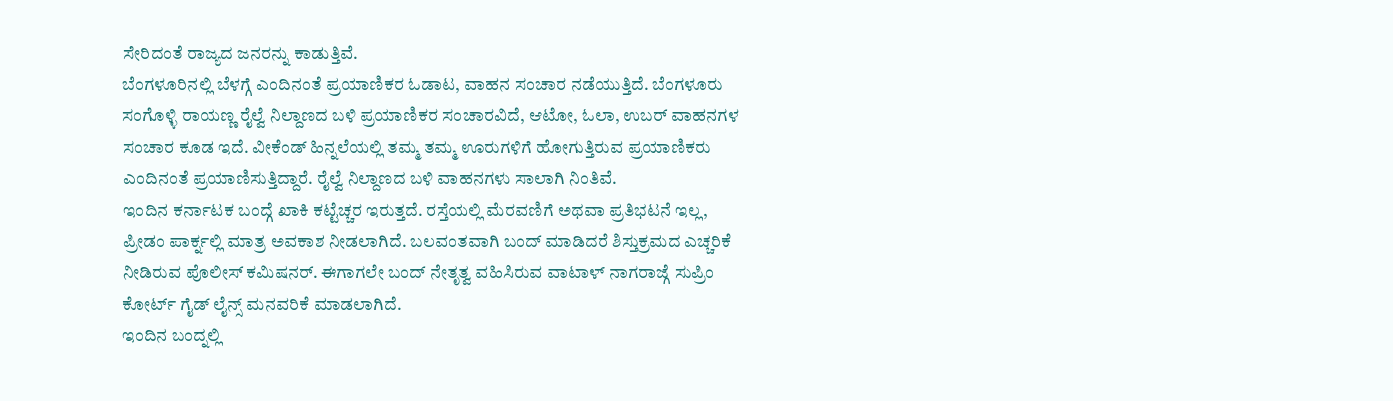ಸೇರಿದಂತೆ ರಾಜ್ಯದ ಜನರನ್ನು ಕಾಡುತ್ತಿವೆ.
ಬೆಂಗಳೂರಿನಲ್ಲಿ ಬೆಳಗ್ಗೆ ಎಂದಿನಂತೆ ಪ್ರಯಾಣಿಕರ ಓಡಾಟ, ವಾಹನ ಸಂಚಾರ ನಡೆಯುತ್ತಿದೆ. ಬೆಂಗಳೂರು ಸಂಗೊಳ್ಳಿ ರಾಯಣ್ಣ ರೈಲ್ವೆ ನಿಲ್ದಾಣದ ಬಳಿ ಪ್ರಯಾಣಿಕರ ಸಂಚಾರವಿದೆ, ಆಟೋ, ಓಲಾ, ಉಬರ್ ವಾಹನಗಳ ಸಂಚಾರ ಕೂಡ ಇದೆ. ವೀಕೆಂಡ್ ಹಿನ್ನಲೆಯಲ್ಲಿ ತಮ್ಮ ತಮ್ಮ ಊರುಗಳಿಗೆ ಹೋಗುತ್ತಿರುವ ಪ್ರಯಾಣಿಕರು ಎಂದಿನಂತೆ ಪ್ರಯಾಣಿಸುತ್ತಿದ್ದಾರೆ. ರೈಲ್ವೆ ನಿಲ್ದಾಣದ ಬಳಿ ವಾಹನಗಳು ಸಾಲಾಗಿ ನಿಂತಿವೆ.
ಇಂದಿನ ಕರ್ನಾಟಕ ಬಂದ್ಗೆ ಖಾಕಿ ಕಟ್ಟೆಚ್ಚರ ಇರುತ್ತದೆ. ರಸ್ತೆಯಲ್ಲಿ ಮೆರವಣಿಗೆ ಅಥವಾ ಪ್ರತಿಭಟನೆ ಇಲ್ಲ, ಪ್ರೀಡಂ ಪಾರ್ಕ್ನಲ್ಲಿ ಮಾತ್ರ ಅವಕಾಶ ನೀಡಲಾಗಿದೆ. ಬಲವಂತವಾಗಿ ಬಂದ್ ಮಾಡಿದರೆ ಶಿಸ್ತುಕ್ರಮದ ಎಚ್ಚರಿಕೆ ನೀಡಿರುವ ಪೊಲೀಸ್ ಕಮಿಷನರ್. ಈಗಾಗಲೇ ಬಂದ್ ನೇತೃತ್ವ ವಹಿಸಿರುವ ವಾಟಾಳ್ ನಾಗರಾಜ್ಗೆ ಸುಪ್ರಿಂ ಕೋರ್ಟ್ ಗೈಡ್ ಲೈನ್ಸ್ ಮನವರಿಕೆ ಮಾಡಲಾಗಿದೆ.
ಇಂದಿನ ಬಂದ್ನಲ್ಲಿ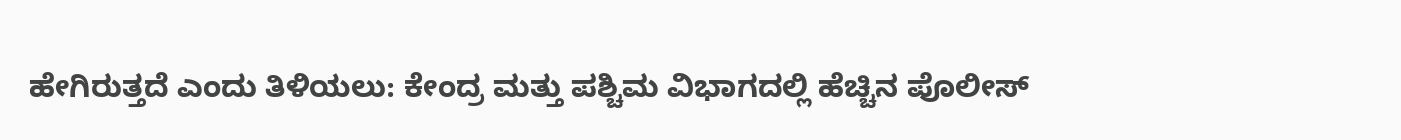ಹೇಗಿರುತ್ತದೆ ಎಂದು ತಿಳಿಯಲು: ಕೇಂದ್ರ ಮತ್ತು ಪಶ್ಚಿಮ ವಿಭಾಗದಲ್ಲಿ ಹೆಚ್ಚಿನ ಪೊಲೀಸ್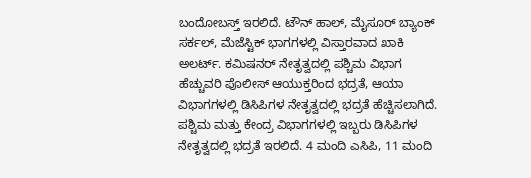ಬಂದೋಬಸ್ತ್ ಇರಲಿದೆ. ಟೌನ್ ಹಾಲ್, ಮೈಸೂರ್ ಬ್ಯಾಂಕ್ ಸರ್ಕಲ್, ಮೆಜೆಸ್ಟಿಕ್ ಭಾಗಗಳಲ್ಲಿ ವಿಸ್ತಾರವಾದ ಖಾಕಿ ಅಲರ್ಟ್. ಕಮಿಷನರ್ ನೇತೃತ್ವದಲ್ಲಿ ಪಶ್ಚಿಮ ವಿಭಾಗ ಹೆಚ್ಚುವರಿ ಪೊಲೀಸ್ ಆಯುಕ್ತರಿಂದ ಭದ್ರತೆ, ಆಯಾ ವಿಭಾಗಗಳಲ್ಲಿ ಡಿಸಿಪಿಗಳ ನೇತೃತ್ವದಲ್ಲಿ ಭದ್ರತೆ ಹೆಚ್ಚಿಸಲಾಗಿದೆ. ಪಶ್ಚಿಮ ಮತ್ತು ಕೇಂದ್ರ ವಿಭಾಗಗಳಲ್ಲಿ ಇಬ್ಬರು ಡಿಸಿಪಿಗಳ ನೇತೃತ್ವದಲ್ಲಿ ಭದ್ರತೆ ಇರಲಿದೆ. 4 ಮಂದಿ ಎಸಿಪಿ, 11 ಮಂದಿ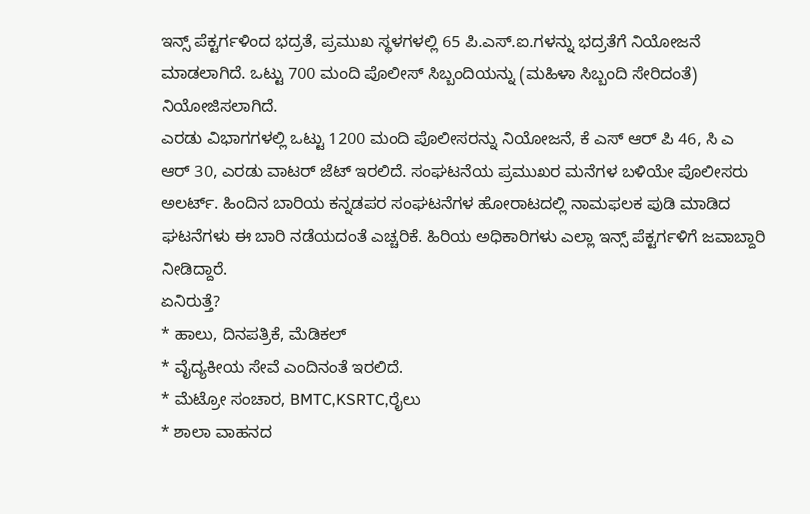ಇನ್ಸ್ ಪೆಕ್ಟರ್ಗಳಿಂದ ಭದ್ರತೆ, ಪ್ರಮುಖ ಸ್ಥಳಗಳಲ್ಲಿ 65 ಪಿ.ಎಸ್.ಐ.ಗಳನ್ನು ಭದ್ರತೆಗೆ ನಿಯೋಜನೆ ಮಾಡಲಾಗಿದೆ. ಒಟ್ಟು 700 ಮಂದಿ ಪೊಲೀಸ್ ಸಿಬ್ಬಂದಿಯನ್ನು (ಮಹಿಳಾ ಸಿಬ್ಬಂದಿ ಸೇರಿದಂತೆ) ನಿಯೋಜಿಸಲಾಗಿದೆ.
ಎರಡು ವಿಭಾಗಗಳಲ್ಲಿ ಒಟ್ಟು 1200 ಮಂದಿ ಪೊಲೀಸರನ್ನು ನಿಯೋಜನೆ, ಕೆ ಎಸ್ ಆರ್ ಪಿ 46, ಸಿ ಎ ಆರ್ 30, ಎರಡು ವಾಟರ್ ಜೆಟ್ ಇರಲಿದೆ. ಸಂಘಟನೆಯ ಪ್ರಮುಖರ ಮನೆಗಳ ಬಳಿಯೇ ಪೊಲೀಸರು ಅಲರ್ಟ್. ಹಿಂದಿನ ಬಾರಿಯ ಕನ್ನಡಪರ ಸಂಘಟನೆಗಳ ಹೋರಾಟದಲ್ಲಿ ನಾಮಫಲಕ ಪುಡಿ ಮಾಡಿದ ಘಟನೆಗಳು ಈ ಬಾರಿ ನಡೆಯದಂತೆ ಎಚ್ಚರಿಕೆ. ಹಿರಿಯ ಅಧಿಕಾರಿಗಳು ಎಲ್ಲಾ ಇನ್ಸ್ ಪೆಕ್ಟರ್ಗಳಿಗೆ ಜವಾಬ್ದಾರಿ ನೀಡಿದ್ದಾರೆ.
ಏನಿರುತ್ತೆ?
* ಹಾಲು, ದಿನಪತ್ರಿಕೆ, ಮೆಡಿಕಲ್
* ವೈದ್ಯಕೀಯ ಸೇವೆ ಎಂದಿನಂತೆ ಇರಲಿದೆ.
* ಮೆಟ್ರೋ ಸಂಚಾರ, BMTC,KSRTC,ರೈಲು
* ಶಾಲಾ ವಾಹನದ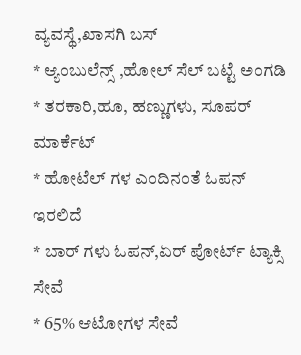ವ್ಯವಸ್ಥೆ,ಖಾಸಗಿ ಬಸ್
* ಆ್ಯಂಬುಲೆನ್ಸ್ ,ಹೋಲ್ ಸೆಲ್ ಬಟ್ಟೆ ಅಂಗಡಿ
* ತರಕಾರಿ,ಹೂ, ಹಣ್ಣುಗಳು, ಸೂಪರ್ ಮಾರ್ಕೆಟ್
* ಹೋಟೆಲ್ ಗಳ ಎಂದಿನಂತೆ ಓಪನ್ ಇರಲಿದೆ
* ಬಾರ್ ಗಳು ಓಪನ್,ಏರ್ ಪೋರ್ಟ್ ಟ್ಯಾಕ್ಸಿ ಸೇವೆ
* 65% ಆಟೋಗಳ ಸೇವೆ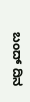ಬಂದ್ ದಿನ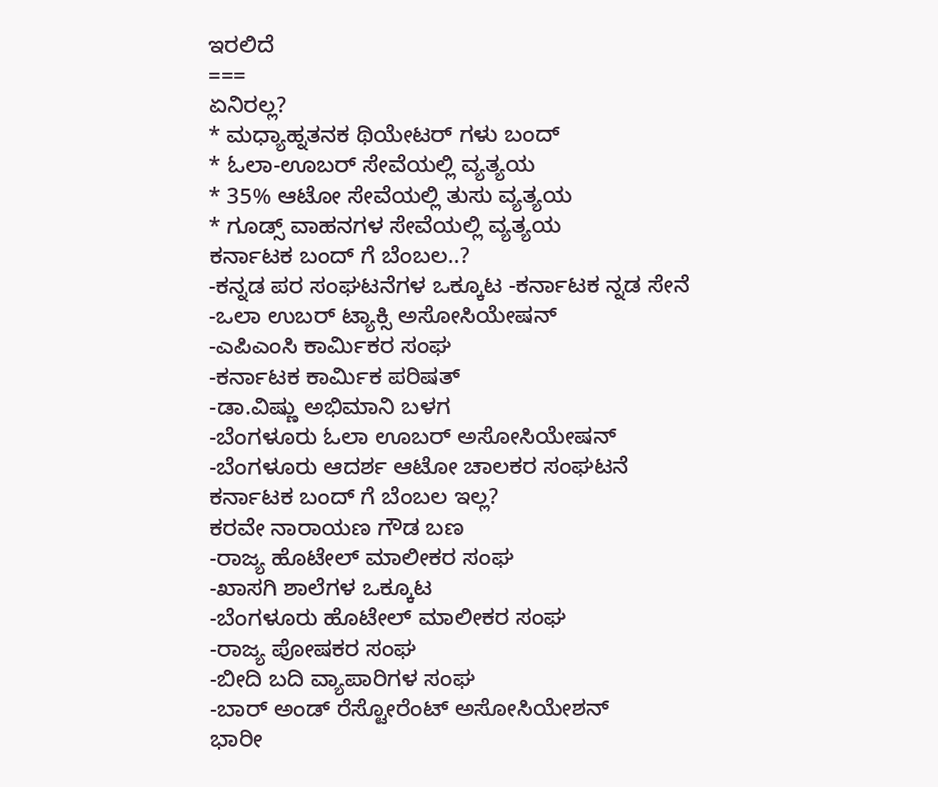ಇರಲಿದೆ
===
ಏನಿರಲ್ಲ?
* ಮಧ್ಯಾಹ್ನತನಕ ಥಿಯೇಟರ್ ಗಳು ಬಂದ್
* ಓಲಾ-ಊಬರ್ ಸೇವೆಯಲ್ಲಿ ವ್ಯತ್ಯಯ
* 35% ಆಟೋ ಸೇವೆಯಲ್ಲಿ ತುಸು ವ್ಯತ್ಯಯ
* ಗೂಡ್ಸ್ ವಾಹನಗಳ ಸೇವೆಯಲ್ಲಿ ವ್ಯತ್ಯಯ
ಕರ್ನಾಟಕ ಬಂದ್ ಗೆ ಬೆಂಬಲ..?
-ಕನ್ನಡ ಪರ ಸಂಘಟನೆಗಳ ಒಕ್ಕೂಟ -ಕರ್ನಾಟಕ ನ್ನಡ ಸೇನೆ
-ಒಲಾ ಉಬರ್ ಟ್ಯಾಕ್ಸಿ ಅಸೋಸಿಯೇಷನ್
-ಎಪಿಎಂಸಿ ಕಾರ್ಮಿಕರ ಸಂಘ
-ಕರ್ನಾಟಕ ಕಾರ್ಮಿಕ ಪರಿಷತ್
-ಡಾ.ವಿಷ್ಣು ಅಭಿಮಾನಿ ಬಳಗ
-ಬೆಂಗಳೂರು ಓಲಾ ಊಬರ್ ಅಸೋಸಿಯೇಷನ್
-ಬೆಂಗಳೂರು ಆದರ್ಶ ಆಟೋ ಚಾಲಕರ ಸಂಘಟನೆ
ಕರ್ನಾಟಕ ಬಂದ್ ಗೆ ಬೆಂಬಲ ಇಲ್ಲ?
ಕರವೇ ನಾರಾಯಣ ಗೌಡ ಬಣ
-ರಾಜ್ಯ ಹೊಟೇಲ್ ಮಾಲೀಕರ ಸಂಘ
-ಖಾಸಗಿ ಶಾಲೆಗಳ ಒಕ್ಕೂಟ
-ಬೆಂಗಳೂರು ಹೊಟೇಲ್ ಮಾಲೀಕರ ಸಂಘ
-ರಾಜ್ಯ ಪೋಷಕರ ಸಂಘ
-ಬೀದಿ ಬದಿ ವ್ಯಾಪಾರಿಗಳ ಸಂಘ
-ಬಾರ್ ಅಂಡ್ ರೆಸ್ಟೋರೆಂಟ್ ಅಸೋಸಿಯೇಶನ್
ಭಾರೀ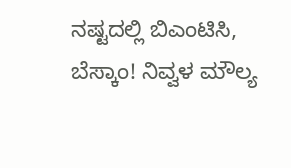ನಷ್ಟದಲ್ಲಿ ಬಿಎಂಟಿಸಿ, ಬೆಸ್ಕಾಂ! ನಿವ್ವಳ ಮೌಲ್ಯ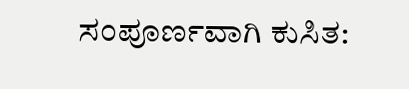ಸಂಪೂರ್ಣವಾಗಿ ಕುಸಿತ: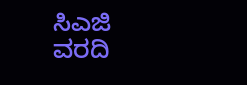ಸಿಎಜಿ ವರದಿ